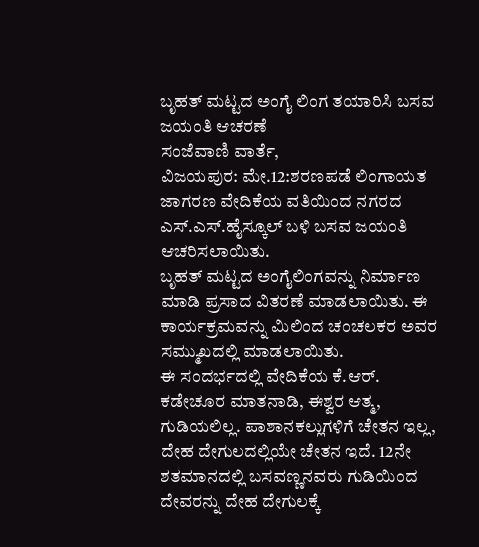ಬೃಹತ್ ಮಟ್ಟದ ಅಂಗೈ ಲಿಂಗ ತಯಾರಿಸಿ ಬಸವ ಜಯಂತಿ ಆಚರಣೆ
ಸಂಜೆವಾಣಿ ವಾರ್ತೆ,
ವಿಜಯಪುರ: ಮೇ.12:ಶರಣಪಡೆ ಲಿಂಗಾಯತ ಜಾಗರಣ ವೇದಿಕೆಯ ವತಿಯಿಂದ ನಗರದ ಎಸ್.ಎಸ್.ಹೈಸ್ಕೂಲ್ ಬಳಿ ಬಸವ ಜಯಂತಿ ಆಚರಿಸಲಾಯಿತು.
ಬೃಹತ್ ಮಟ್ಟದ ಅಂಗೈಲಿಂಗವನ್ನು ನಿರ್ಮಾಣ ಮಾಡಿ ಪ್ರಸಾದ ವಿತರಣೆ ಮಾಡಲಾಯಿತು. ಈ ಕಾರ್ಯಕ್ರಮವನ್ನು ಮಿಲಿಂದ ಚಂಚಲಕರ ಅವರ ಸಮ್ಮುಖದಲ್ಲಿ ಮಾಡಲಾಯಿತು.
ಈ ಸಂದರ್ಭದಲ್ಲಿ ವೇದಿಕೆಯ ಕೆ.ಆರ್. ಕಡೇಚೂರ ಮಾತನಾಡಿ, ಈಶ್ವರ ಆತ್ಮ, ಗುಡಿಯಲಿಲ್ಲ. ಪಾಶಾನಕಲ್ಲುಗಳಿಗೆ ಚೇತನ ಇಲ್ಲ, ದೇಹ ದೇಗುಲದಲ್ಲಿಯೇ ಚೇತನ ಇದೆ. 12ನೇ ಶತಮಾನದಲ್ಲಿ ಬಸವಣ್ಣನವರು ಗುಡಿಯಿಂದ ದೇವರನ್ನು ದೇಹ ದೇಗುಲಕ್ಕೆ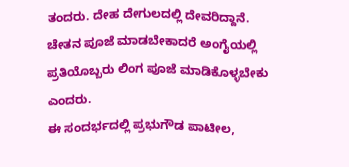ತಂದರು. ದೇಹ ದೇಗುಲದಲ್ಲಿ ದೇವರಿದ್ದಾನೆ. ಚೇತನ ಪೂಜೆ ಮಾಡಬೇಕಾದರೆ ಅಂಗೈಯಲ್ಲಿ ಪ್ರತಿಯೊಬ್ಬರು ಲಿಂಗ ಪೂಜೆ ಮಾಡಿಕೊಳ್ಳಬೇಕು ಎಂದರು.
ಈ ಸಂದರ್ಭದಲ್ಲಿ ಪ್ರಭುಗೌಡ ಪಾಟೀಲ,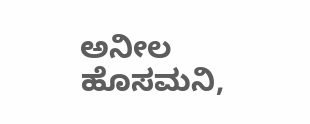ಅನೀಲ ಹೊಸಮನಿ,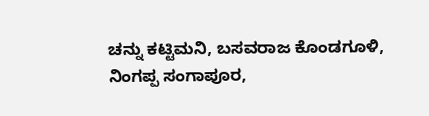ಚನ್ನು ಕಟ್ಟಿಮನಿ, ಬಸವರಾಜ ಕೊಂಡಗೂಳಿ, ನಿಂಗಪ್ಪ ಸಂಗಾಪೂರ,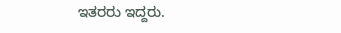ಇತರರು ಇದ್ದರು.